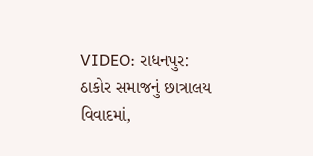VIDEO: રાધનપુર: ઠાકોર સમાજનું છાત્રાલય વિવાદમાં,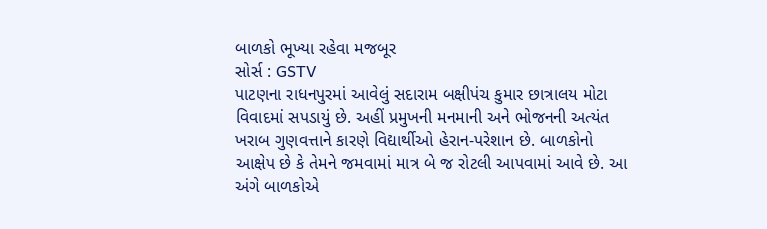બાળકો ભૂખ્યા રહેવા મજબૂર
સોર્સ : GSTV
પાટણના રાધનપુરમાં આવેલું સદારામ બક્ષીપંચ કુમાર છાત્રાલય મોટા વિવાદમાં સપડાયું છે. અહીં પ્રમુખની મનમાની અને ભોજનની અત્યંત ખરાબ ગુણવત્તાને કારણે વિદ્યાર્થીઓ હેરાન-પરેશાન છે. બાળકોનો આક્ષેપ છે કે તેમને જમવામાં માત્ર બે જ રોટલી આપવામાં આવે છે. આ અંગે બાળકોએ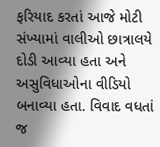ફરિયાદ કરતાં આજે મોટી સંખ્યામાં વાલીઓ છાત્રાલયે દોડી આવ્યા હતા અને અસુવિધાઓના વીડિયો બનાવ્યા હતા. વિવાદ વધતાં જ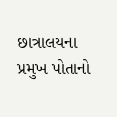છાત્રાલયના પ્રમુખ પોતાનો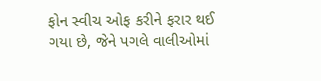ફોન સ્વીચ ઓફ કરીને ફરાર થઈ ગયા છે, જેને પગલે વાલીઓમાં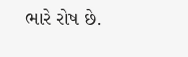ભારે રોષ છે.